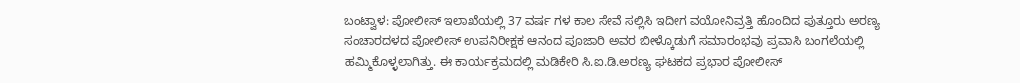ಬಂಟ್ವಾಳ: ಪೋಲೀಸ್ ಇಲಾಖೆಯಲ್ಲಿ 37 ವರ್ಷ ಗಳ ಕಾಲ ಸೇವೆ ಸಲ್ಲಿಸಿ ಇದೀಗ ವಯೋನಿವ್ರತ್ತಿ ಹೊಂದಿದ ಪುತ್ತೂರು ಅರಣ್ಯ ಸಂಚಾರದಳದ ಪೋಲೀಸ್ ಉಪನಿರೀಕ್ಷಕ ಆನಂದ ಪೂಜಾರಿ ಅವರ ಬೀಳ್ಕೊಡುಗೆ ಸಮಾರಂಭವು ಪ್ರವಾಸಿ ಬಂಗಲೆಯಲ್ಲಿ ಹಮ್ಮಿಕೊಳ್ಳಲಾಗಿತ್ತು. ಈ ಕಾರ್ಯಕ್ರಮದಲ್ಲಿ ಮಡಿಕೇರಿ ಸಿ.ಐ.ಡಿ.ಅರಣ್ಯ ಘಟಕದ ಪ್ರಭಾರ ಪೋಲೀಸ್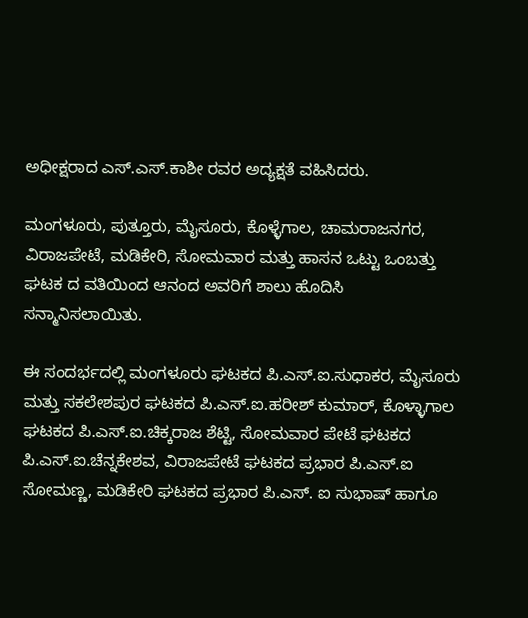ಅಧೀಕ್ಷರಾದ ಎಸ್.ಎಸ್.ಕಾಶೀ ರವರ ಅದ್ಯಕ್ಷತೆ ವಹಿಸಿದರು.

ಮಂಗಳೂರು, ಪುತ್ತೂರು, ಮೈಸೂರು, ಕೊಳ್ಳೆಗಾಲ, ಚಾಮರಾಜನಗರ, ವಿರಾಜಪೇಟೆ, ಮಡಿಕೇರಿ, ಸೋಮವಾರ ಮತ್ತು ಹಾಸನ ಒಟ್ಟು ಒಂಬತ್ತು ಘಟಕ ದ ವತಿಯಿಂದ ಆನಂದ ಅವರಿಗೆ ಶಾಲು ಹೊದಿಸಿ ಸನ್ಮಾನಿಸಲಾಯಿತು.

ಈ ಸಂದರ್ಭದಲ್ಲಿ ಮಂಗಳೂರು ಘಟಕದ ಪಿ.ಎಸ್.ಐ.ಸುಧಾಕರ, ಮೈಸೂರು ಮತ್ತು ಸಕಲೇಶಪುರ ಘಟಕದ ಪಿ.ಎಸ್.ಐ.ಹರೀಶ್ ಕುಮಾರ್, ಕೊಳ್ಳಾಗಾಲ ಘಟಕದ ಪಿ.ಎಸ್.ಐ.ಚಿಕ್ಕರಾಜ ಶೆಟ್ಟಿ, ಸೋಮವಾರ ಪೇಟೆ ಘಟಕದ ಪಿ.ಎಸ್.ಐ.ಚೆನ್ನಕೇಶವ, ವಿರಾಜಪೇಟೆ ಘಟಕದ ಪ್ರಭಾರ ಪಿ.ಎಸ್.ಐ ಸೋಮಣ್ಣ, ಮಡಿಕೇರಿ ಘಟಕದ ಪ್ರಭಾರ ಪಿ.ಎಸ್. ಐ ಸುಭಾಷ್ ಹಾಗೂ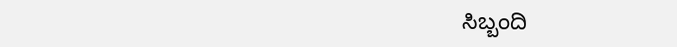ಸಿಬ್ಬಂದಿ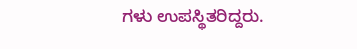ಗಳು ಉಪಸ್ಥಿತರಿದ್ದರು.